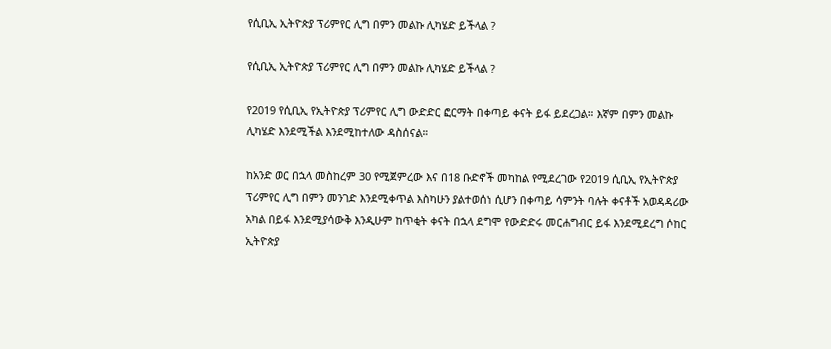የሲቢኢ ኢትዮጵያ ፕሪምየር ሊግ በምን መልኩ ሊካሄድ ይችላል ?

የሲቢኢ ኢትዮጵያ ፕሪምየር ሊግ በምን መልኩ ሊካሄድ ይችላል ?

የ2019 የሲቢኢ የኢትዮጵያ ፕሪምየር ሊግ ውድድር ፎርማት በቀጣይ ቀናት ይፋ ይደረጋል። እኛም በምን መልኩ ሊካሄድ እንደሚችል እንደሚከተለው ዳስሰናል።

ከአንድ ወር በኋላ መስከረም 30 የሚጀምረው እና በ18 ቡድኖች መካከል የሚደረገው የ2019 ሲቢኢ የኢትዮጵያ ፕሪምየር ሊግ በምን መንገድ እንደሚቀጥል እስካሁን ያልተወሰነ ሲሆን በቀጣይ ሳምንት ባሉት ቀናቶች አወዳዳሪው አካል በይፋ እንደሚያሳውቅ እንዲሁም ከጥቂት ቀናት በኋላ ደግሞ የውድድሩ መርሐግብር ይፋ እንደሚደረግ ሶከር ኢትዮጵያ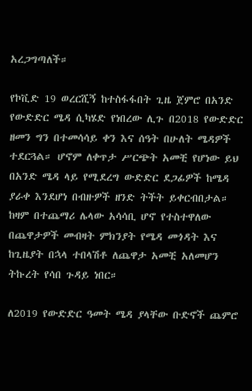አረጋግጣለች።

የኮቪድ 19 ወረርሺኝ ከተስፋፋበት ጊዜ ጀምሮ በአንድ የውድድር ሜዳ ሲካሄድ የነበረው ሊጉ በ2018 የውድድር ዘመን ግን በተመሳሳይ ቀን እና ሰዓት በሁለት ሜዳዎች ተደርጓል። ሆኖም ለቀጥታ ሥርጭት አመቺ የሆነው ይህ በአንድ ሜዳ ላይ የሚደረግ ውድድር ደጋፊዎች ከሜዳ ያራቀ እንደሆነ በብዙዎች ዘንድ ትችት ይቀርብበታል። ከዛም በተጨማሪ ሌላው አሳሳቢ ሆኖ የተስተዋለው በጨዋታዎች መብዛት ምክንያት የሜዳ መጎዳት እና ከጊዜያት በኋላ ተበላሽቶ ለጨዋታ አመቺ አለመሆን ትኩረት የሳበ ጉዳይ ነበር።

ለ2019 የውድድር ዓመት ሜዳ ያላቸው ቡድኖች ጨምሮ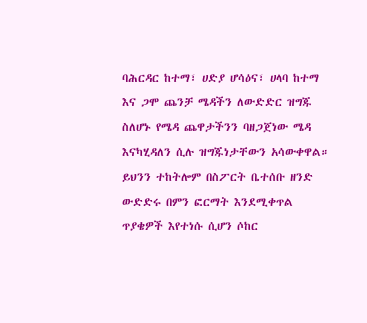ባሕርዳር ከተማ፣ ሀድያ ሆሳዕና፣ ሀላባ ከተማ እና ጋሞ ጨንቻ ሜዳችን ለውድድር ዝግጁ ስለሆኑ የሜዳ ጨዋታችንን ባዘጋጀነው ሜዳ እናካሂዳለን ሲሉ ዝግጁነታቸውን አሳውቀዋል። ይህንን ተከትሎም በስፖርት ቤተሰቡ ዘንድ ውድድሩ በምን ፎርማት እንደሚቀጥል ጥያቄዎች እየተነሱ ሲሆን ሶከር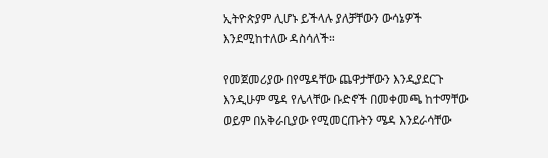ኢትዮጵያም ሊሆኑ ይችላሉ ያለቻቸውን ውሳኔዎች እንደሚከተለው ዳስሳለች።

የመጀመሪያው በየሜዳቸው ጨዋታቸውን እንዲያደርጉ እንዲሁም ሜዳ የሌላቸው ቡድኖች በመቀመጫ ከተማቸው ወይም በአቅራቢያው የሚመርጡትን ሜዳ እንደራሳቸው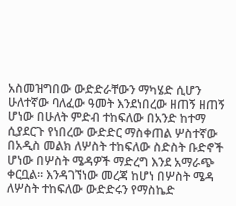አስመዝግበው ውድድራቸውን ማካሄድ ሲሆን ሁለተኛው ባለፈው ዓመት እንደነበረው ዘጠኝ ዘጠኝ ሆነው በሁለት ምድብ ተከፍለው በአንድ ከተማ ሲያደርጉ የነበረው ውድድር ማስቀጠል ሦስተኛው በአዲስ መልክ ለሦስት ተከፍለው ስድስት ቡድኖች ሆነው በሦስት ሜዳዎች ማድረግ እንደ አማራጭ ቀርቧል። እንዳገኘነው መረጃ ከሆነ በሦስት ሜዳ ለሦስት ተከፍለው ውድድሩን የማስኬድ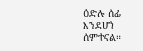ዕድሉ ሰፊ እንደሆነ ሰምተናል።